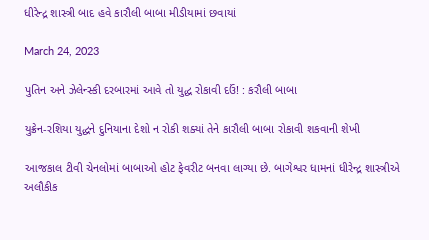ધીરેન્દ્ર શાસ્ત્રી બાદ હવે કારૌલી બાબા મીડીયામાં છવાયાં

March 24, 2023

પુતિન અને ઝેલેન્સ્કી દરબારમાં આવે તો યુદ્ધ રોકાવી દઉં! : કરૌલી બાબા

યુક્રેન-રશિયા યુદ્ધને દુનિયાના દેશો ન રોકી શક્યાં તેને કારૌલી બાબા રોકાવી શકવાની શેખી

આજકાલ ટીવી ચેનલોમાં બાબાઓ હોટ ફેવરીટ બનવા લાગ્યા છે. બાગેશ્વર ધામનાં ધીરેન્દ્ર શાસ્ત્રીએ અલૌકીક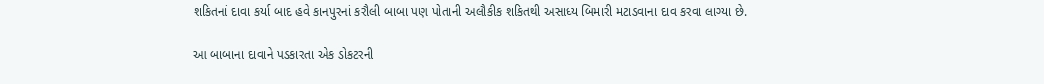શકિતનાં દાવા કર્યા બાદ હવે કાનપુરનાં કરૌલી બાબા પણ પોતાની અલૌકીક શકિતથી અસાધ્ય બિમારી મટાડવાના દાવ કરવા લાગ્યા છે.

આ બાબાના દાવાને પડકારતા એક ડોકટરની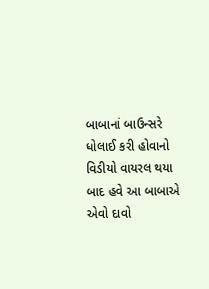બાબાનાં બાઉન્સરે ધોલાઈ કરી હોવાનો વિડીયો વાયરલ થયા બાદ હવે આ બાબાએ એવો દાવો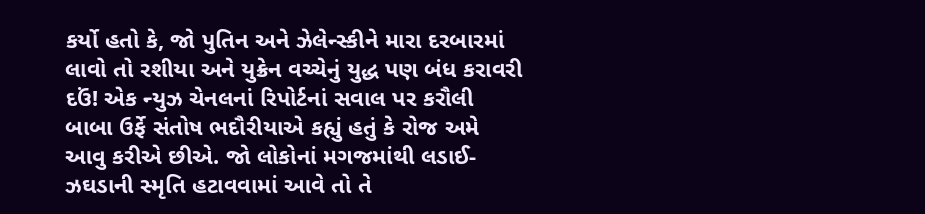કર્યો હતો કે, જો પુતિન અને ઝેલેન્સ્કીને મારા દરબારમાં લાવો તો રશીયા અને યુક્રેન વચ્ચેનું યુદ્ધ પણ બંધ કરાવરી દઉં! એક ન્યુઝ ચેનલનાં રિપોર્ટનાં સવાલ પર કરૌલી બાબા ઉર્ફે સંતોષ ભદૌરીયાએ કહ્યું હતું કે રોજ અમે આવુ કરીએ છીએ. જો લોકોનાં મગજમાંથી લડાઈ-ઝઘડાની સ્મૃતિ હટાવવામાં આવે તો તે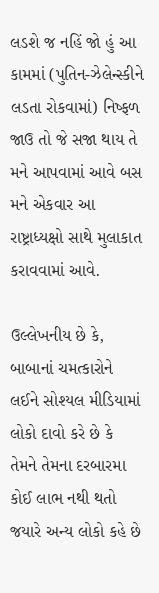લડશે જ નહિં જો હું આ કામમાં (પુતિન-ઝેલેન્સ્કીને લડતા રોકવામાં) નિષ્ફળ જાઉ તો જે સજા થાય તે મને આપવામાં આવે બસ મને એકવાર આ રાષ્ટ્રાધ્યક્ષો સાથે મુલાકાત કરાવવામાં આવે.

ઉલ્લેખનીય છે કે, બાબાનાં ચમત્કારોને લઈને સોશ્યલ મીડિયામાં લોકો દાવો કરે છે કે તેમને તેમના દરબારમા કોઈ લાભ નથી થતો જયારે અન્ય લોકો કહે છે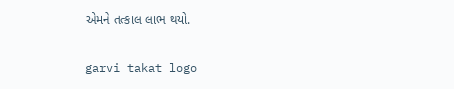એમને તત્કાલ લાભ થયો.

garvi takat logo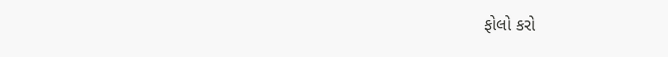ફોલો કરો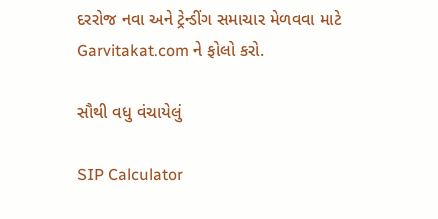દરરોજ નવા અને ટ્રેન્ડીંગ સમાચાર મેળવવા માટે Garvitakat.com ને ફોલો કરો.

સૌથી વધુ વંચાયેલું

SIP Calculator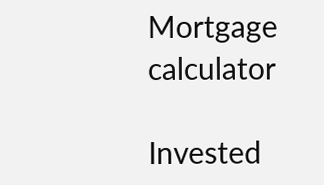Mortgage calculator

Invested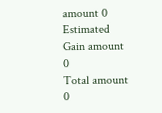amount 0
Estimated Gain amount 0
Total amount 0